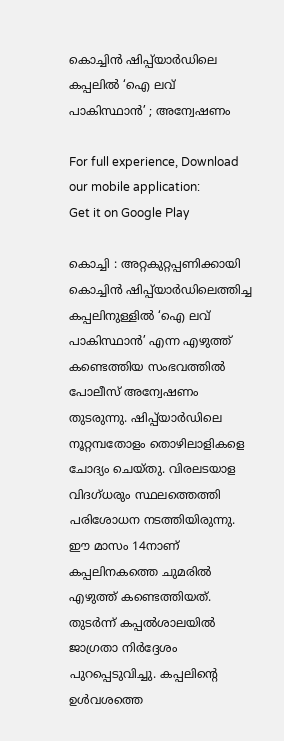കൊച്ചിൻ ഷിപ്പ്‌യാർഡിലെ കപ്പലിൽ ‘ഐ ലവ് പാകിസ്ഥാൻ’ ; അന്വേഷണം

For full experience, Download our mobile application:
Get it on Google Play

കൊച്ചി : അറ്റകുറ്റപ്പണിക്കായി കൊച്ചിന്‍ ഷിപ്പ്‌യാർഡിലെത്തിച്ച കപ്പലിനുള്ളില്‍ ‘ഐ ലവ് പാകിസ്ഥാന്‍’ എന്ന എഴുത്ത് കണ്ടെത്തിയ സംഭവത്തില്‍ പോലീസ് അന്വേഷണം തുടരുന്നു. ഷിപ്പ്‌യാർഡിലെ നൂറ്റമ്പതോളം തൊഴിലാളികളെ ചോദ്യം ചെയ്തു. വിരലടയാള വിദഗ്ധരും സ്ഥലത്തെത്തി പരിശോധന നടത്തിയിരുന്നു. ഈ മാസം 14നാണ് കപ്പലിനകത്തെ ചുമരില്‍ എഴുത്ത് കണ്ടെത്തിയത്. തുടര്‍ന്ന് കപ്പല്‍ശാലയില്‍ ജാഗ്രതാ നിര്‍ദ്ദേശം പുറപ്പെടുവിച്ചു. കപ്പലിന്റെ ഉള്‍വശത്തെ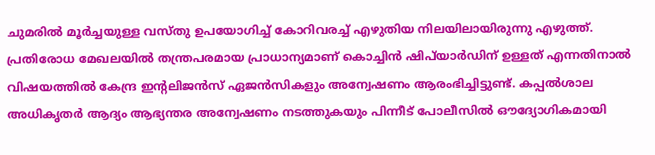ചുമരില്‍ മൂര്‍ച്ചയുള്ള വസ്തു ഉപയോഗിച്ച് കോറിവരച്ച് എഴുതിയ നിലയിലായിരുന്നു എഴുത്ത്. പ്രതിരോധ മേഖലയില്‍ തന്ത്രപരമായ പ്രാധാന്യമാണ് കൊച്ചിന്‍ ഷിപ്‌യാര്‍ഡിന് ഉള്ളത് എന്നതിനാല്‍ വിഷയത്തില്‍ കേന്ദ്ര ഇന്റലിജന്‍സ് ഏജന്‍സികളും അന്വേഷണം ആരംഭിച്ചിട്ടുണ്ട്. കപ്പല്‍ശാല അധികൃതര്‍ ആദ്യം ആഭ്യന്തര അന്വേഷണം നടത്തുകയും പിന്നീട് പോലീസില്‍ ഔദ്യോഗികമായി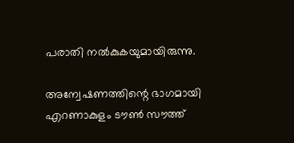പരാതി നല്‍കുകയുമായിരുന്നു.

അന്വേഷണത്തിന്റെ ഭാഗമായി എറണാകുളം ടൗണ്‍ സൗത്ത്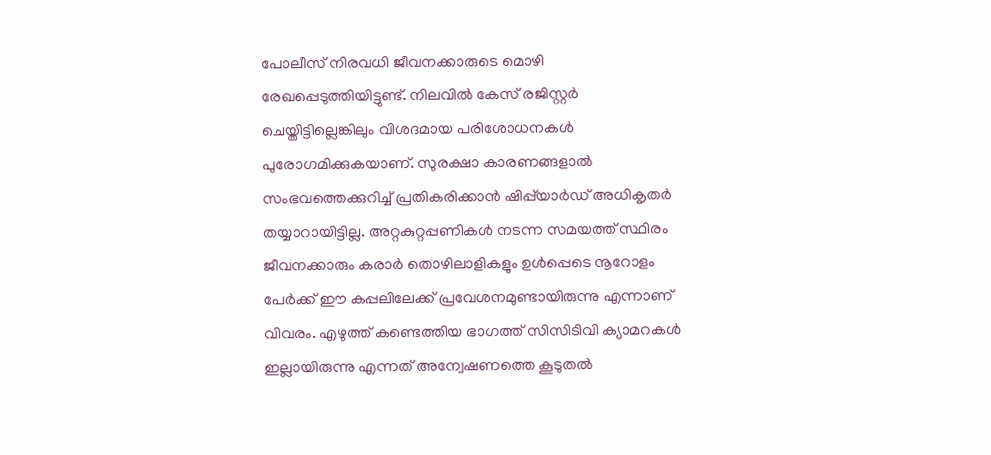പോലീസ് നിരവധി ജീവനക്കാരുടെ മൊഴി രേഖപ്പെടുത്തിയിട്ടുണ്ട്. നിലവില്‍ കേസ് രജിസ്റ്റര്‍ ചെയ്തിട്ടില്ലെങ്കിലും വിശദമായ പരിശോധനകള്‍ പുരോഗമിക്കുകയാണ്. സുരക്ഷാ കാരണങ്ങളാല്‍ സംഭവത്തെക്കുറിച്ച് പ്രതികരിക്കാന്‍ ഷിപ്പ്‌യാർഡ് അധികൃതര്‍ തയ്യാറായിട്ടില്ല. അറ്റകുറ്റപ്പണികള്‍ നടന്ന സമയത്ത് സ്ഥിരം ജീവനക്കാരും കരാര്‍ തൊഴിലാളികളും ഉള്‍പ്പെടെ നൂറോളം പേര്‍ക്ക് ഈ കപ്പലിലേക്ക് പ്രവേശനമുണ്ടായിരുന്നു എന്നാണ് വിവരം. എഴുത്ത് കണ്ടെത്തിയ ഭാഗത്ത് സിസിടിവി ക്യാമറകള്‍ ഇല്ലായിരുന്നു എന്നത് അന്വേഷണത്തെ കൂടുതല്‍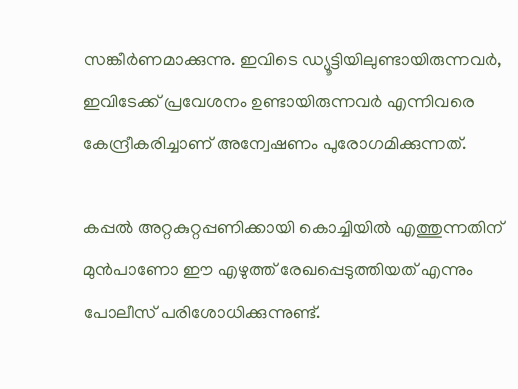സങ്കീര്‍ണമാക്കുന്നു. ഇവിടെ ഡ്യൂട്ടിയിലുണ്ടായിരുന്നവര്‍, ഇവിടേക്ക് പ്രവേശനം ഉണ്ടായിരുന്നവര്‍ എന്നിവരെ കേന്ദ്രീകരിച്ചാണ് അന്വേഷണം പുരോഗമിക്കുന്നത്.

കപ്പല്‍ അറ്റകുറ്റപ്പണിക്കായി കൊച്ചിയില്‍ എത്തുന്നതിന് മുന്‍പാണോ ഈ എഴുത്ത് രേഖപ്പെടുത്തിയത് എന്നും പോലീസ് പരിശോധിക്കുന്നുണ്ട്.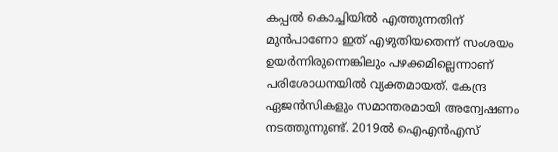കപ്പല്‍ കൊച്ചിയില്‍ എത്തുന്നതിന് മുന്‍പാണോ ഇത് എഴുതിയതെന്ന് സംശയം ഉയര്‍ന്നിരുന്നെങ്കിലും പഴക്കമില്ലെന്നാണ് പരിശോധനയില്‍ വ്യക്തമായത്. കേന്ദ്ര ഏജന്‍സികളും സമാന്തരമായി അന്വേഷണം നടത്തുന്നുണ്ട്. 2019ല്‍ ഐഎന്‍എസ്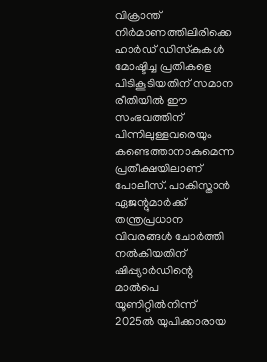വിക്രാന്ത് നിര്‍മാണത്തിലിരിക്കെ ഹാര്‍ഡ് ഡിസ്‌കുകള്‍ മോഷ്ടിച്ച പ്രതികളെ പിടികൂടിയതിന് സമാന രീതിയില്‍ ഈ സംഭവത്തിന് പിന്നിലുള്ളവരെയും കണ്ടെത്താനാകുമെന്ന പ്രതീക്ഷയിലാണ് പോലീസ്. പാകിസ്താന്‍ ഏജന്റുമാര്‍ക്ക് തന്ത്രപ്രധാന വിവരങ്ങള്‍ ചോര്‍ത്തി നല്‍കിയതിന് ഷിപ്പ്യാര്‍ഡിന്റെ മാല്‍പെ യൂണിറ്റില്‍നിന്ന് 2025ല്‍ യുപിക്കാരായ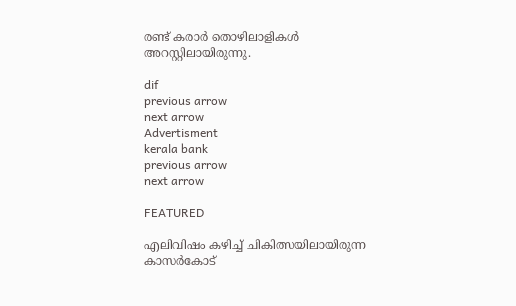രണ്ട് കരാര്‍ തൊഴിലാളികള്‍ അറസ്റ്റിലായിരുന്നു.

dif
previous arrow
next arrow
Advertisment
kerala bank
previous arrow
next arrow

FEATURED

എലിവിഷം കഴിച്ച് ചികിത്സയിലായിരുന്ന കാസർകോട്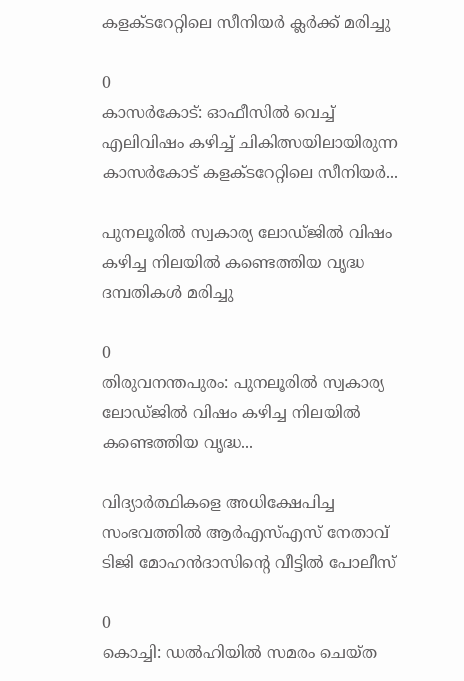കളക്ടറേറ്റിലെ സീനിയർ ക്ലർക്ക് മരിച്ചു

0
കാസർകോട്: ഓഫീസിൽ വെച്ച് എലിവിഷം കഴിച്ച് ചികിത്സയിലായിരുന്ന കാസർകോട് കളക്ടറേറ്റിലെ സീനിയർ...

പുനലൂരിൽ സ്വകാര്യ ലോഡ്ജിൽ വിഷം കഴിച്ച നിലയിൽ കണ്ടെത്തിയ വൃദ്ധ ദമ്പതികൾ മരിച്ചു

0
തിരുവനന്തപുരം: പുനലൂരിൽ സ്വകാര്യ ലോഡ്ജിൽ വിഷം കഴിച്ച നിലയിൽ കണ്ടെത്തിയ വൃദ്ധ...

വിദ്യാർത്ഥികളെ അധിക്ഷേപിച്ച സംഭവത്തിൽ ആർഎസ്എസ് നേതാവ് ടിജി മോഹൻദാസിൻ്റെ വീട്ടിൽ പോലീസ്

0
കൊച്ചി: ഡൽഹിയിൽ സമരം ചെയ്ത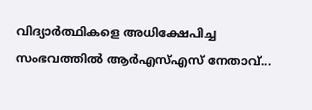വിദ്യാർത്ഥികളെ അധിക്ഷേപിച്ച സംഭവത്തിൽ ആർഎസ്എസ് നേതാവ്...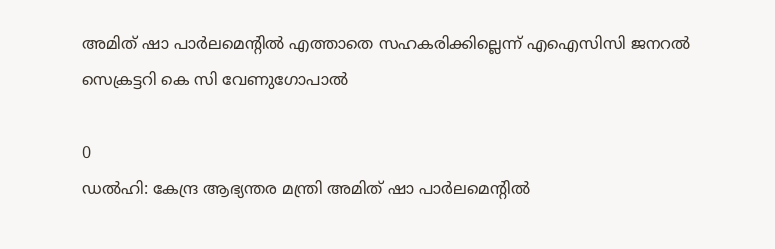അമിത് ഷാ പാർലമെന്റിൽ എത്താതെ സഹകരിക്കില്ലെന്ന് എഐസിസി ജനറൽ സെക്രട്ടറി കെ സി വേണുഗോപാൽ

0
ഡൽഹി: കേന്ദ്ര ആഭ്യന്തര മന്ത്രി അമിത് ഷാ പാർലമെന്റിൽ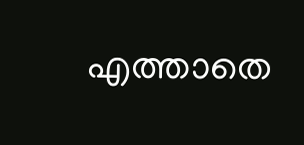എത്താതെ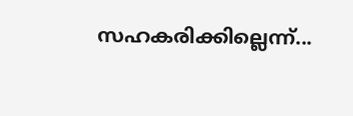സഹകരിക്കില്ലെന്ന്...